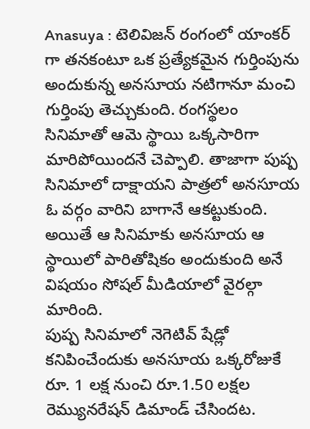Anasuya : టెలివిజన్ రంగంలో యాంకర్ గా తనకంటూ ఒక ప్రత్యేకమైన గుర్తింపును అందుకున్న అనసూయ నటిగానూ మంచి గుర్తింపు తెచ్చుకుంది. రంగస్థలం సినిమాతో ఆమె స్థాయి ఒక్కసారిగా మారిపోయిందనే చెప్పాలి. తాజాగా పుష్ప సినిమాలో దాక్షాయని పాత్రలో అనసూయ ఓ వర్గం వారిని బాగానే ఆకట్టుకుంది. అయితే ఆ సినిమాకు అనసూయ ఆ స్థాయిలో పారితోషికం అందుకుంది అనే విషయం సోషల్ మీడియాలో వైరల్గా మారింది.
పుష్ప సినిమాలో నెగెటివ్ షేడ్లో కనిపించేందుకు అనసూయ ఒక్కరోజుకే రూ. 1 లక్ష నుంచి రూ.1.50 లక్షల రెమ్యునరేషన్ డిమాండ్ చేసిందట.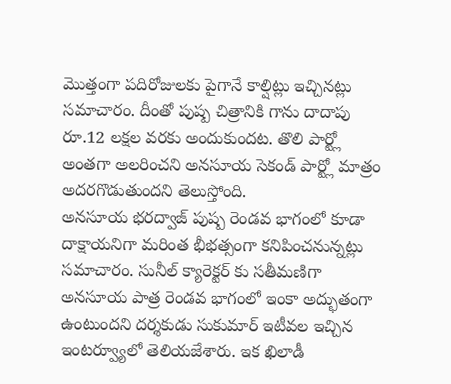మొత్తంగా పదిరోజులకు పైగానే కాల్షిట్లు ఇచ్చినట్లు సమాచారం. దీంతో పుష్ప చిత్రానికి గాను దాదాపు రూ.12 లక్షల వరకు అందుకుందట. తొలి పార్ట్లో అంతగా అలరించని అనసూయ సెకండ్ పార్ట్లో మాత్రం అదరగొడుతుందని తెలుస్తోంది.
అనసూయ భరద్వాజ్ పుష్ప రెండవ భాగంలో కూడా దాక్షాయనిగా మరింత భీభత్సంగా కనిపించనున్నట్లు సమాచారం. సునీల్ క్యారెక్టర్ కు సతీమణిగా అనసూయ పాత్ర రెండవ భాగంలో ఇంకా అద్భుతంగా ఉంటుందని దర్శకుడు సుకుమార్ ఇటీవల ఇచ్చిన ఇంటర్వ్యూలో తెలియజేశారు. ఇక ఖిలాడీ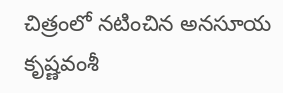చిత్రంలో నటించిన అనసూయ కృష్ణవంశీ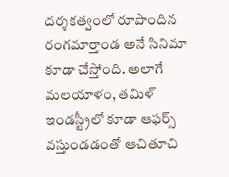దర్శకత్వంలో రూపొందిన రంగమార్తాండ అనే సినిమా కూడా చేస్తోంది. అలాగే మలయాళం, తమిళ్ ఇండస్ట్రీలో కూడా ఆఫర్స్ వస్తుండడంతో ఆచితూచి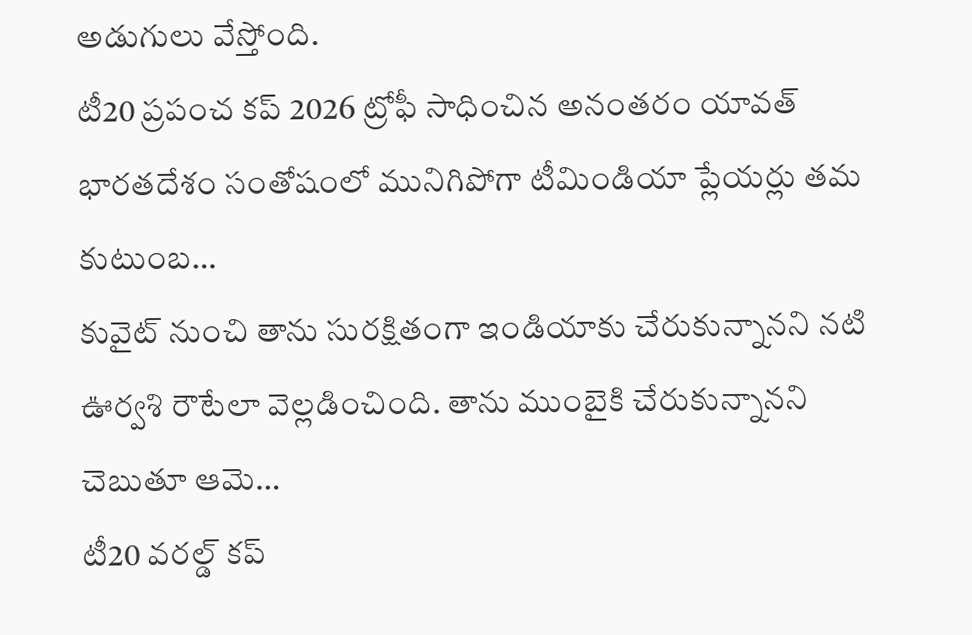అడుగులు వేస్తోంది.
టీ20 ప్రపంచ కప్ 2026 ట్రోఫీ సాధించిన అనంతరం యావత్ భారతదేశం సంతోషంలో మునిగిపోగా టీమిండియా ప్లేయర్లు తమ కుటుంబ…
కువైట్ నుంచి తాను సురక్షితంగా ఇండియాకు చేరుకున్నానని నటి ఊర్వశి రౌటేలా వెల్లడించింది. తాను ముంబైకి చేరుకున్నానని చెబుతూ ఆమె…
టీ20 వరల్డ్ కప్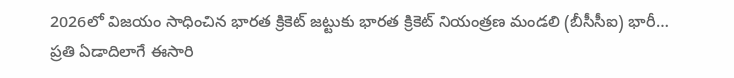2026లో విజయం సాధించిన భారత క్రికెట్ జట్టుకు భారత క్రికెట్ నియంత్రణ మండలి (బీసీసీఐ) భారీ…
ప్రతి ఏడాదిలాగే ఈసారి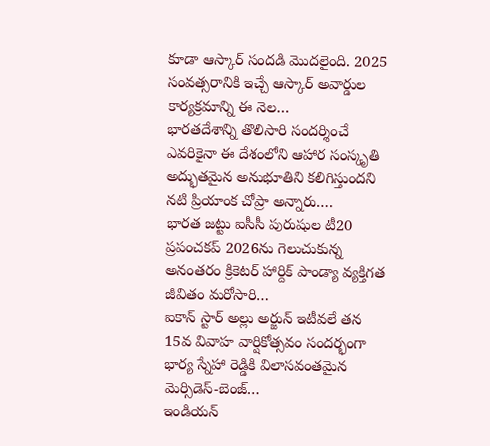కూడా ఆస్కార్ సందడి మొదలైంది. 2025 సంవత్సరానికి ఇచ్చే ఆస్కార్ అవార్డుల కార్యక్రమాన్ని ఈ నెల…
భారతదేశాన్ని తొలిసారి సందర్శించే ఎవరికైనా ఈ దేశంలోని ఆహార సంస్కృతి అద్భుతమైన అనుభూతిని కలిగిస్తుందని నటి ప్రియాంక చోప్రా అన్నారు.…
భారత జట్టు ఐసీసీ పురుషుల టీ20 ప్రపంచకప్ 2026ను గెలుచుకున్న అనంతరం క్రికెటర్ హార్దిక్ పాండ్యా వ్యక్తిగత జీవితం మరోసారి…
ఐకాన్ స్టార్ అల్లు అర్జున్ ఇటీవలే తన 15వ వివాహ వార్షికోత్సవం సందర్భంగా భార్య స్నేహా రెడ్డికి విలాసవంతమైన మెర్సిడెస్-బెంజ్…
ఇండియన్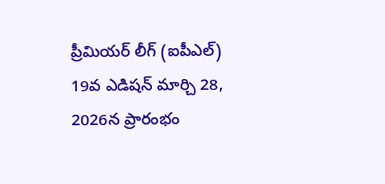ప్రీమియర్ లీగ్ (ఐపీఎల్) 19వ ఎడిషన్ మార్చి 28, 2026న ప్రారంభం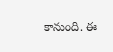కానుంది. ఈ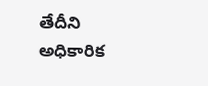తేదీని అధికారిక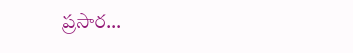ప్రసార…